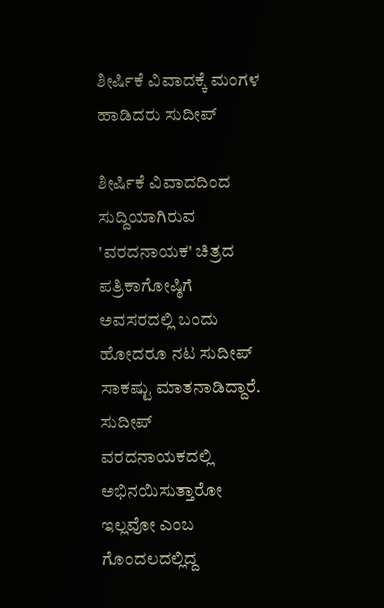ಶೀರ್ಷಿಕೆ ವಿವಾದಕ್ಕೆ ಮಂಗಳ ಹಾಡಿದರು ಸುದೀಪ್

ಶೀರ್ಷಿಕೆ ವಿವಾದದಿಂದ ಸುದ್ದಿಯಾಗಿರುವ 'ವರದನಾಯಕ' ಚಿತ್ರದ ಪತ್ರಿಕಾಗೋಷ್ಠಿಗೆ ಅವಸರದಲ್ಲಿ ಬಂದು ಹೋದರೂ ನಟ ಸುದೀಪ್ ಸಾಕಷ್ಟು ಮಾತನಾಡಿದ್ದಾರೆ. ಸುದೀಪ್ ವರದನಾಯಕದಲ್ಲಿ ಅಭಿನಯಿಸುತ್ತಾರೋ ಇಲ್ಲವೋ ಎಂಬ ಗೊಂದಲದಲ್ಲಿದ್ದ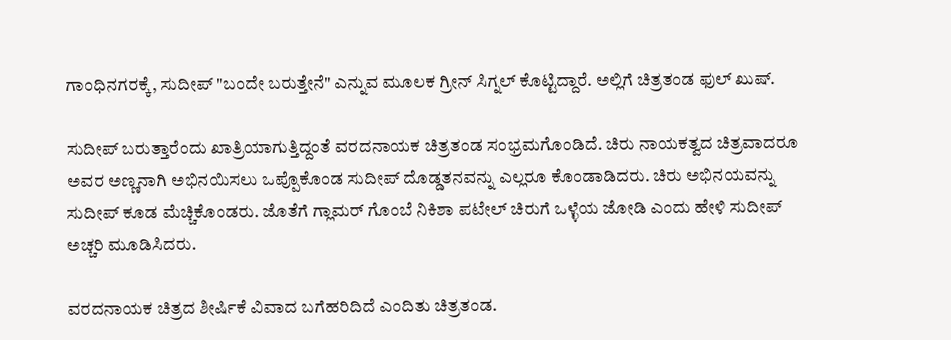ಗಾಂಧಿನಗರಕ್ಕೆ, ಸುದೀಪ್ "ಬಂದೇ ಬರುತ್ತೇನೆ" ಎನ್ನುವ ಮೂಲಕ ಗ್ರೀನ್ ಸಿಗ್ನಲ್ ಕೊಟ್ಟಿದ್ದಾರೆ. ಅಲ್ಲಿಗೆ ಚಿತ್ರತಂಡ ಫುಲ್ ಖುಷ್.

ಸುದೀಪ್ ಬರುತ್ತಾರೆಂದು ಖಾತ್ರಿಯಾಗುತ್ತಿದ್ದಂತೆ ವರದನಾಯಕ ಚಿತ್ರತಂಡ ಸಂಭ್ರಮಗೊಂಡಿದೆ. ಚಿರು ನಾಯಕತ್ವದ ಚಿತ್ರವಾದರೂ ಅವರ ಅಣ್ಣನಾಗಿ ಅಭಿನಯಿಸಲು ಒಪ್ಪೊಕೊಂಡ ಸುದೀಪ್ ದೊಡ್ಡತನವನ್ನು ಎಲ್ಲರೂ ಕೊಂಡಾಡಿದರು. ಚಿರು ಅಭಿನಯವನ್ನು ಸುದೀಪ್ ಕೂಡ ಮೆಚ್ಚಿಕೊಂಡರು. ಜೊತೆಗೆ ಗ್ಲಾಮರ್ ಗೊಂಬೆ ನಿಕಿಶಾ ಪಟೇಲ್ ಚಿರುಗೆ ಒಳ್ಳೆಯ ಜೋಡಿ ಎಂದು ಹೇಳಿ ಸುದೀಪ್ ಅಚ್ಚರಿ ಮೂಡಿಸಿದರು.

ವರದನಾಯಕ ಚಿತ್ರದ ಶೀರ್ಷಿಕೆ ವಿವಾದ ಬಗೆಹರಿದಿದೆ ಎಂದಿತು ಚಿತ್ರತಂಡ.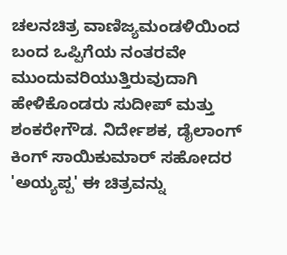ಚಲನಚಿತ್ರ ವಾಣಿಜ್ಯಮಂಡಳಿಯಿಂದ ಬಂದ ಒಪ್ಪಿಗೆಯ ನಂತರವೇ ಮುಂದುವರಿಯುತ್ತಿರುವುದಾಗಿ ಹೇಳಿಕೊಂಡರು ಸುದೀಪ್ ಮತ್ತು ಶಂಕರೇಗೌಡ. ನಿರ್ದೇಶಕ, ಡೈಲಾಂಗ್ ಕಿಂಗ್ ಸಾಯಿಕುಮಾರ್ ಸಹೋದರ 'ಅಯ್ಯಪ್ಪ' ಈ ಚಿತ್ರವನ್ನು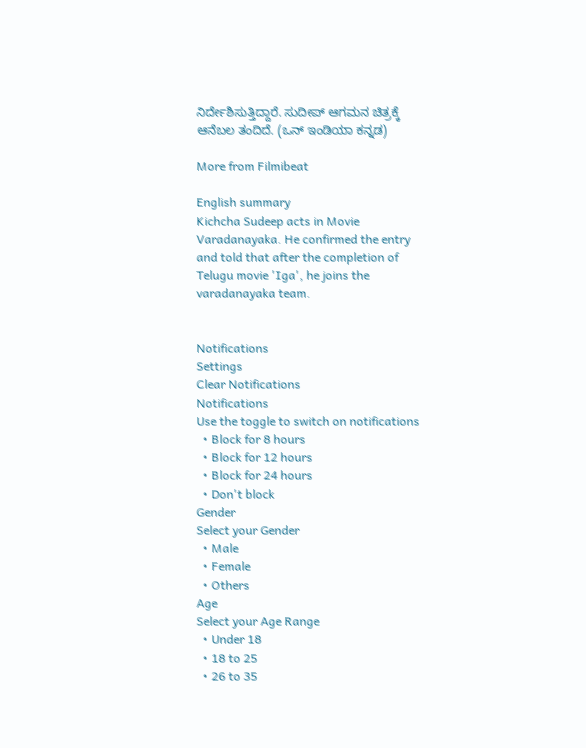ನಿರ್ದೇಶಿಸುತ್ತಿದ್ದಾರೆ. ಸುದೀಪ್ ಆಗಮನ ಚಿತ್ರಕ್ಕೆ ಆನೆಬಲ ತಂದಿದೆ. (ಒನ್ ಇಂಡಿಯಾ ಕನ್ನಡ)

More from Filmibeat

English summary
Kichcha Sudeep acts in Movie Varadanayaka. He confirmed the entry and told that after the completion of Telugu movie 'Iga', he joins the varadanayaka team.


Notifications
Settings
Clear Notifications
Notifications
Use the toggle to switch on notifications
  • Block for 8 hours
  • Block for 12 hours
  • Block for 24 hours
  • Don't block
Gender
Select your Gender
  • Male
  • Female
  • Others
Age
Select your Age Range
  • Under 18
  • 18 to 25
  • 26 to 35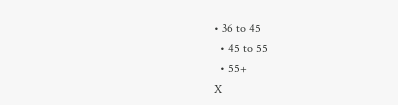• 36 to 45
  • 45 to 55
  • 55+
X